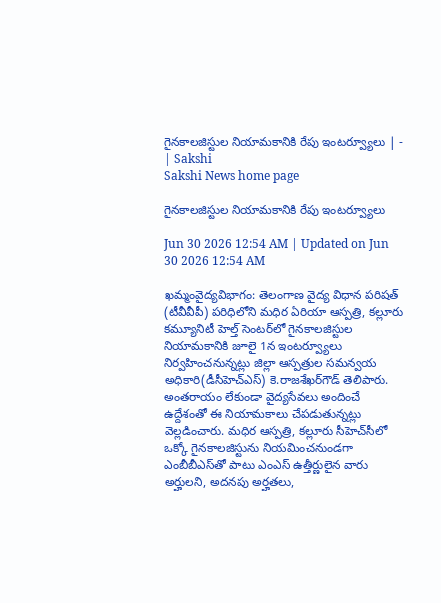గైనకాలజిస్టుల నియామకానికి రేపు ఇంటర్వ్యూలు | - | Sakshi
Sakshi News home page

గైనకాలజిస్టుల నియామకానికి రేపు ఇంటర్వ్యూలు

Jun 30 2026 12:54 AM | Updated on Jun 30 2026 12:54 AM

ఖమ్మంవైద్యవిభాగం: తెలంగాణ వైద్య విధాన పరిషత్‌ (టీవీవీపీ) పరిధిలోని మధిర ఏరియా ఆస్పత్రి, కల్లూరు కమ్యూనిటీ హెల్త్‌ సెంటర్‌లో గైనకాలజిస్టుల నియామకానికి జూలై 1న ఇంటర్వ్యూలు నిర్వహించనున్నట్లు జిల్లా ఆస్పత్రుల సమన్వయ అధికారి(డీసీహెచ్‌ఎస్‌) కె.రాజశేఖర్‌గౌడ్‌ తెలిపారు. అంతరాయం లేకుండా వైద్యసేవలు అందించే ఉద్దేశంతో ఈ నియామకాలు చేపడుతున్నట్లు వెల్లడించారు. మధిర ఆస్పత్రి, కల్లూరు సీహెచ్‌సీలో ఒక్కో గైనకాలజిస్టును నియమించనుండగా ఎంబీబీఎస్‌తో పాటు ఎంఎస్‌ ఉత్తీర్ణులైన వారు అర్హులని, అదనపు అర్హతలు,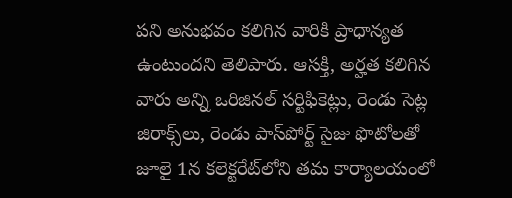పని అనుభవం కలిగిన వారికి ప్రాధాన్యత ఉంటుందని తెలిపారు. ఆసక్తి, అర్హత కలిగిన వారు అన్ని ఒరిజినల్‌ సర్టిఫికెట్లు, రెండు సెట్ల జిరాక్స్‌లు, రెండు పాస్‌పోర్ట్‌ సైజు ఫొటోలతో జూలై 1న కలెక్టరేట్‌లోని తమ కార్యాలయంలో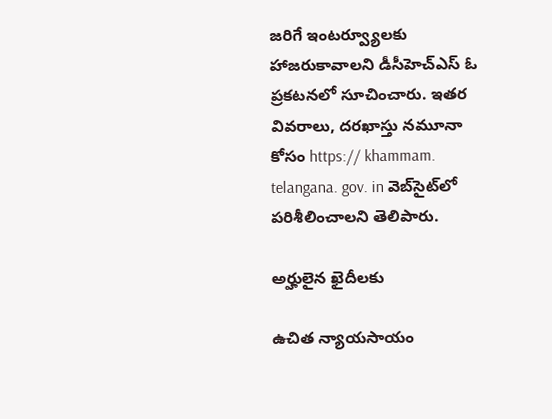జరిగే ఇంటర్వ్యూలకు హాజరుకావాలని డీసీహెచ్‌ఎస్‌ ఓ ప్రకటనలో సూచించారు. ఇతర వివరాలు, దరఖాస్తు నమూనా కోసం https:// khammam. telangana. gov. in వెబ్‌సైట్‌లో పరిశీలించాలని తెలిపారు.

అర్హులైన ఖైదీలకు

ఉచిత న్యాయసాయం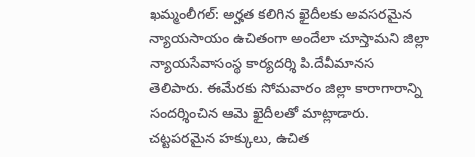ఖమ్మంలీగల్‌: అర్హత కలిగిన ఖైదీలకు అవసరమైన న్యాయసాయం ఉచితంగా అందేలా చూస్తామని జిల్లా న్యాయసేవాసంస్థ కార్యదర్శి పి.దేవీమానస తెలిపారు. ఈమేరకు సోమవారం జిల్లా కారాగారాన్ని సందర్శించిన ఆమె ఖైదీలతో మాట్లాడారు. చట్టపరమైన హక్కులు, ఉచిత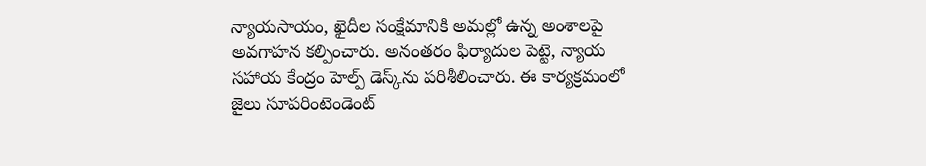న్యాయసాయం, ఖైదీల సంక్షేమానికి అమల్లో ఉన్న అంశాలపై అవగాహన కల్పించారు. అనంతరం ఫిర్యాదుల పెట్టె, న్యాయ సహాయ కేంద్రం హెల్ప్‌ డెస్క్‌ను పరిశీలించారు. ఈ కార్యక్రమంలో జైలు సూపరింటెండెంట్‌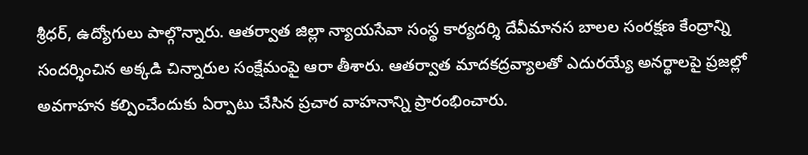శ్రీధర్‌, ఉద్యోగులు పాల్గొన్నారు. ఆతర్వాత జిల్లా న్యాయసేవా సంస్థ కార్యదర్శి దేవీమానస బాలల సంరక్షణ కేంద్రాన్ని సందర్శించిన అక్కడి చిన్నారుల సంక్షేమంపై ఆరా తీశారు. ఆతర్వాత మాదకద్రవ్యాలతో ఎదురయ్యే అనర్థాలపై ప్రజల్లో అవగాహన కల్పించేందుకు ఏర్పాటు చేసిన ప్రచార వాహనాన్ని ప్రారంభించారు.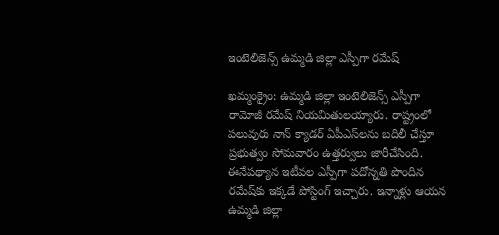ఇంటెలిజెన్స్‌ ఉమ్మడి జిల్లా ఎస్పీగా రమేష్‌

ఖమ్మంక్రైం: ఉమ్మడి జిల్లా ఇంటెలిజెన్స్‌ ఎస్పీగా రామోజీ రమేష్‌ నియమితులయ్యారు. రాష్ట్రంలో పలువురు నాన్‌ క్యాడర్‌ ఏపీఎస్‌లను బదిలీ చేస్తూ ప్రభుత్వం సోమవారం ఉత్తర్వులు జారీచేసింది. ఈనేపథ్యాన ఇటీవల ఎస్పీగా పదోన్నతి పొందిన రమేష్‌కు ఇక్కడే పోస్టింగ్‌ ఇచ్చారు. ఇన్నాళ్లు ఆయన ఉమ్మడి జిల్లా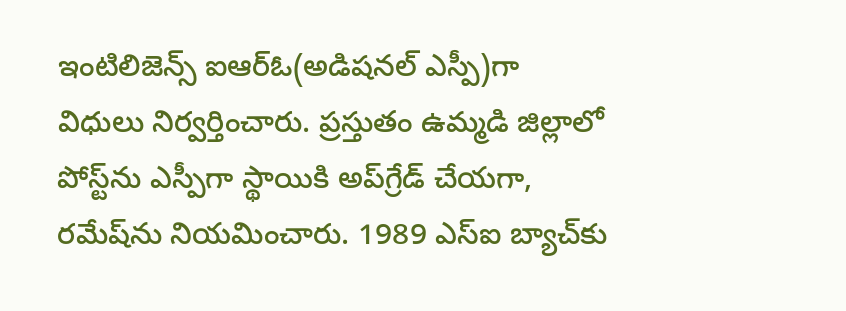ఇంటిలిజెన్స్‌ ఐఆర్‌ఓ(అడిషనల్‌ ఎస్పీ)గా విధులు నిర్వర్తించారు. ప్రస్తుతం ఉమ్మడి జిల్లాలో పోస్ట్‌ను ఎస్పీగా స్థాయికి అప్‌గ్రేడ్‌ చేయగా, రమేష్‌ను నియమించారు. 1989 ఎస్‌ఐ బ్యాచ్‌కు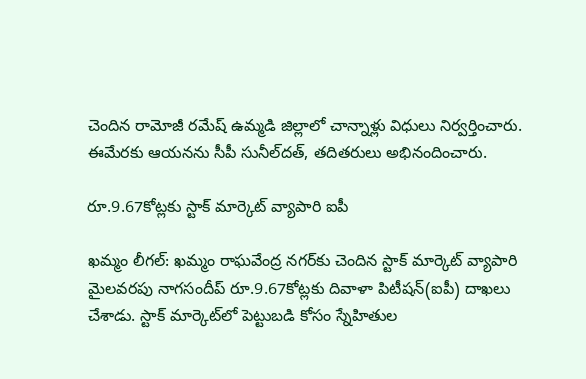చెందిన రామోజీ రమేష్‌ ఉమ్మడి జిల్లాలో చాన్నాళ్లు విధులు నిర్వర్తించారు. ఈమేరకు ఆయనను సీపీ సునీల్‌దత్‌, తదితరులు అభినందించారు.

రూ.9.67కోట్లకు స్టాక్‌ మార్కెట్‌ వ్యాపారి ఐపీ

ఖమ్మం లీగల్‌: ఖమ్మం రాఘవేంద్ర నగర్‌కు చెందిన స్టాక్‌ మార్కెట్‌ వ్యాపారి మైలవరపు నాగసందీప్‌ రూ.9.67కోట్లకు దివాళా పిటీషన్‌(ఐపీ) దాఖలు చేశాడు. స్టాక్‌ మార్కెట్‌లో పెట్టుబడి కోసం స్నేహితుల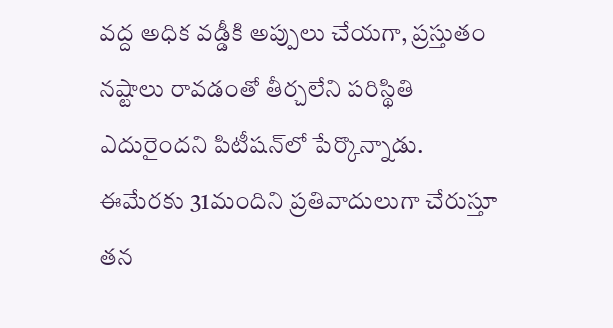వద్ద అధిక వడ్డీకి అప్పులు చేయగా, ప్రస్తుతం నష్టాలు రావడంతో తీర్చలేని పరిస్థితి ఎదురైందని పిటీషన్‌లో పేర్కొన్నాడు. ఈమేరకు 31మందిని ప్రతివాదులుగా చేరుస్తూ తన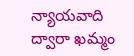న్యాయవాది ద్వారా ఖమ్మం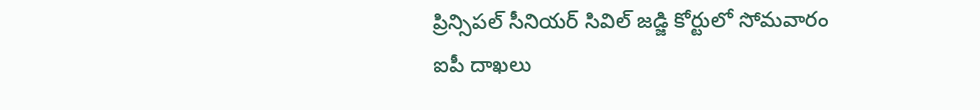ప్రిన్సిపల్‌ సీనియర్‌ సివిల్‌ జడ్జి కోర్టులో సోమవారం ఐపీ దాఖలు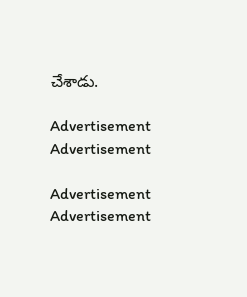చేశాడు.

Advertisement
Advertisement

Advertisement
Advertisement